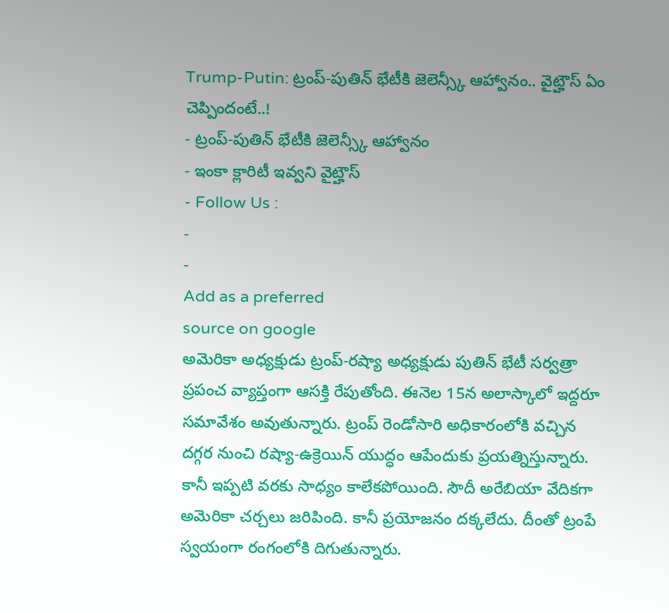Trump-Putin: ట్రంప్-పుతిన్ భేటీకి జెలెన్స్కీ ఆహ్వానం.. వైట్హౌస్ ఏం చెప్పిందంటే..!
- ట్రంప్-పుతిన్ భేటీకి జెలెన్స్కీ ఆహ్వానం
- ఇంకా క్లారిటీ ఇవ్వని వైట్హౌస్
- Follow Us :
-
-
Add as a preferred
source on google
అమెరికా అధ్యక్షుడు ట్రంప్-రష్యా అధ్యక్షుడు పుతిన్ భేటీ సర్వత్రా ప్రపంచ వ్యాప్తంగా ఆసక్తి రేపుతోంది. ఈనెల 15న అలాస్కాలో ఇద్దరూ సమావేశం అవుతున్నారు. ట్రంప్ రెండోసారి అధికారంలోకి వచ్చిన దగ్గర నుంచి రష్యా-ఉక్రెయిన్ యుద్ధం ఆపేందుకు ప్రయత్నిస్తున్నారు. కానీ ఇప్పటి వరకు సాధ్యం కాలేకపోయింది. సౌదీ అరేబియా వేదికగా అమెరికా చర్చలు జరిపింది. కానీ ప్రయోజనం దక్కలేదు. దీంతో ట్రంపే స్వయంగా రంగంలోకి దిగుతున్నారు.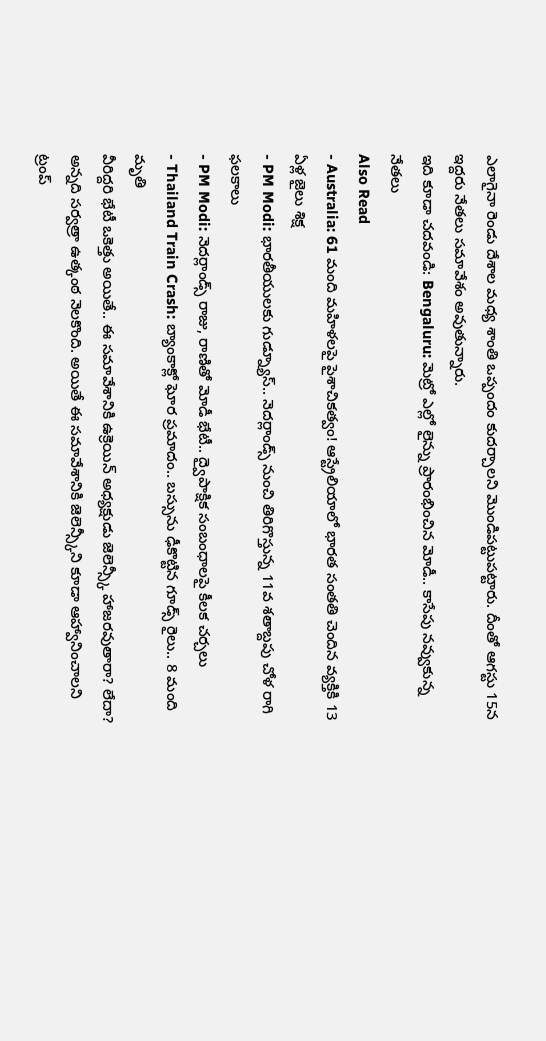ఎలాగైనా రెండు దేశాల మధ్య శాంతి ఒప్పందం కుదర్చాలని మొండిపట్టుపట్టారు. దీంతో ఆగస్టు 15న ఇద్దరు నేతలు సమావేశం అవుతున్నారు.
ఇది కూడా చదవండి: Bengaluru: మెట్రో ఎల్లో లైన్ను ప్రారంభించిన మోడీ.. కాసేపు నవ్వుకున్న నేతలు
Also Read
- Australia: 61 మంది మహిళలపై పైశాచికత్వం! ఆస్ట్రేలియాలో భారత సంతతి చెందిన వ్యక్తికి 13 ఏళ్ల జైలు శిక్ష
- PM Modi: భారతీయులకు గుడ్న్యూస్.. నెదర్లాండ్స్ నుంచి తిరిగొస్తున్న 11వ శతాబ్దపు చోళ రాగి ఫలకాలు
- PM Modi: నెదర్లాండ్స్ రాజు, రాణితో మోడీ భేటీ.. ద్వైపాక్షిక సంబంధాలపై కీలక చర్చలు
- Thailand Train Crash: బ్యాంకాక్లో ఘోర ప్రమాదం.. బస్సును ఢీకొట్టిన గూడ్స్ రైలు.. 8 మంది మృతి
వీరిద్దరి భేటీ ఒకెత్తు అయితే.. ఈ సమావేశానికి ఉక్రెయిన్ అధ్యక్షుడు జెలెన్స్కీ హాజరవుతారా? లేదా? అన్నది సర్వత్రా ఉత్కంఠ నెలకొంది. అయితే ఈ సమావేశానికి జెలెన్స్కీని కూడా ఆహ్వానించాలని ట్రంప్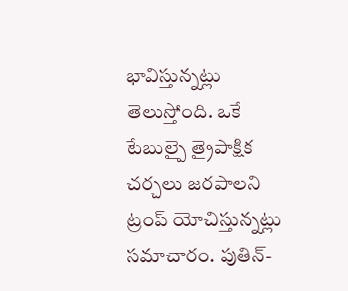భావిస్తున్నట్లు తెలుస్తోంది. ఒకే టేబుల్పై త్రైపాక్షిక చర్చలు జరపాలని ట్రంప్ యోచిస్తున్నట్లు సమాచారం. పుతిన్-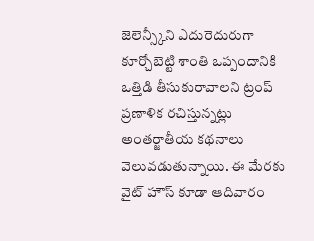జెలెన్స్కీని ఎదురెదురుగా కూర్చోబెట్టి శాంతి ఒప్పందానికి ఒత్తిడి తీసుకురావాలని ట్రంప్ ప్రణాళిక రచిస్తున్నట్లు అంతర్జాతీయ కథనాలు వెలువడుతున్నాయి. ఈ మేరకు వైట్ హౌస్ కూడా ఆదివారం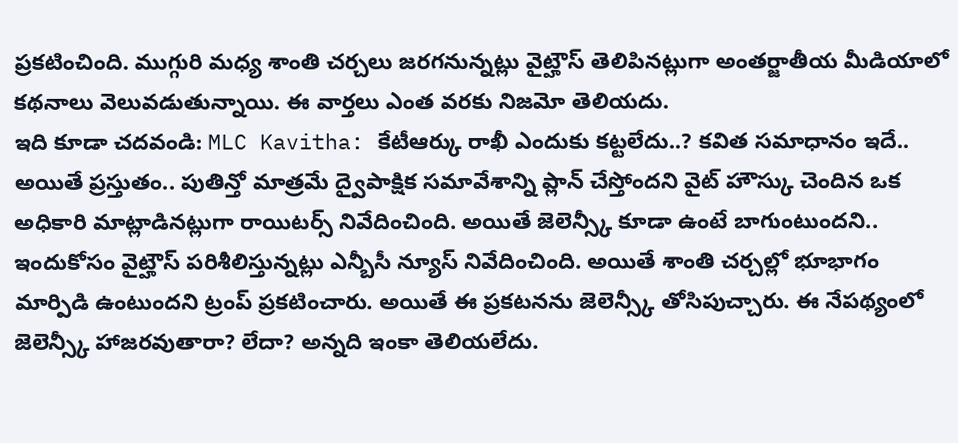ప్రకటించింది. ముగ్గురి మధ్య శాంతి చర్చలు జరగనున్నట్లు వైట్హౌస్ తెలిపినట్లుగా అంతర్జాతీయ మీడియాలో కథనాలు వెలువడుతున్నాయి. ఈ వార్తలు ఎంత వరకు నిజమో తెలియదు.
ఇది కూడా చదవండి: MLC Kavitha: కేటీఆర్కు రాఖీ ఎందుకు కట్టలేదు..? కవిత సమాధానం ఇదే..
అయితే ప్రస్తుతం.. పుతిన్తో మాత్రమే ద్వైపాక్షిక సమావేశాన్ని ప్లాన్ చేస్తోందని వైట్ హౌస్కు చెందిన ఒక అధికారి మాట్లాడినట్లుగా రాయిటర్స్ నివేదించింది. అయితే జెలెన్స్కీ కూడా ఉంటే బాగుంటుందని.. ఇందుకోసం వైట్హౌస్ పరిశీలిస్తున్నట్లు ఎన్బీసీ న్యూస్ నివేదించింది. అయితే శాంతి చర్చల్లో భూభాగం మార్పిడి ఉంటుందని ట్రంప్ ప్రకటించారు. అయితే ఈ ప్రకటనను జెలెన్స్కీ తోసిపుచ్చారు. ఈ నేపథ్యంలో జెలెన్స్కీ హాజరవుతారా? లేదా? అన్నది ఇంకా తెలియలేదు.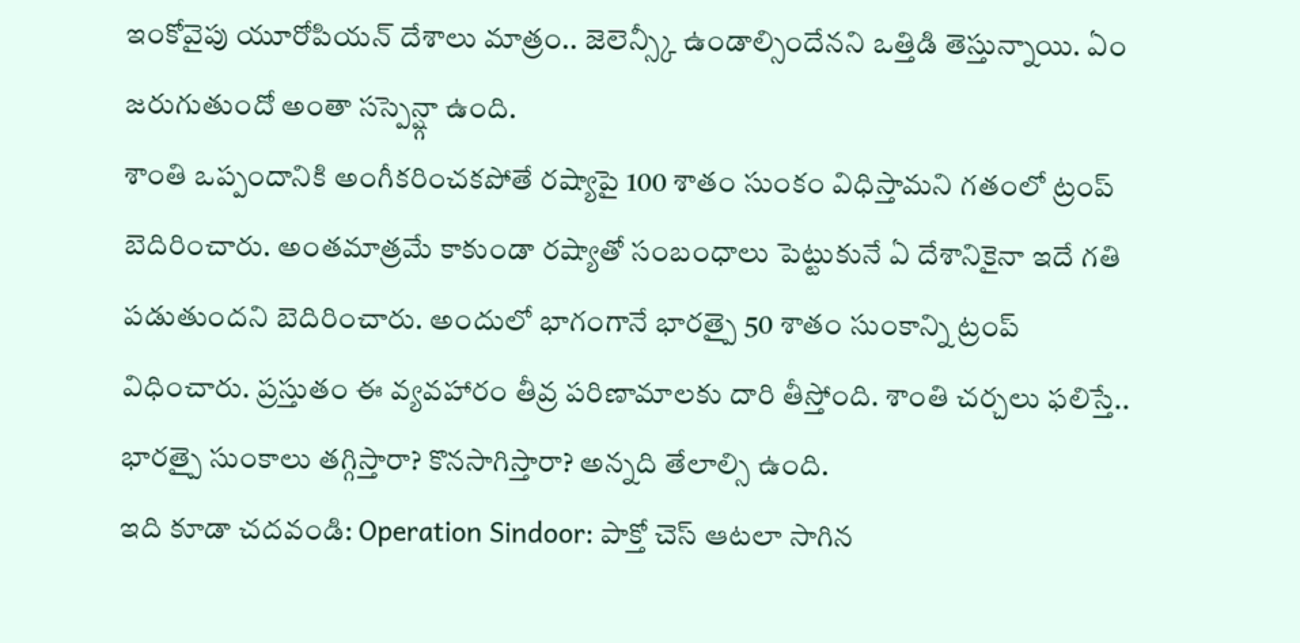ఇంకోవైపు యూరోపియన్ దేశాలు మాత్రం.. జెలెన్స్కీ ఉండాల్సిందేనని ఒత్తిడి తెస్తున్నాయి. ఏం జరుగుతుందో అంతా సస్పెన్ష్గా ఉంది.
శాంతి ఒప్పందానికి అంగీకరించకపోతే రష్యాపై 100 శాతం సుంకం విధిస్తామని గతంలో ట్రంప్ బెదిరించారు. అంతమాత్రమే కాకుండా రష్యాతో సంబంధాలు పెట్టుకునే ఏ దేశానికైనా ఇదే గతి పడుతుందని బెదిరించారు. అందులో భాగంగానే భారత్పై 50 శాతం సుంకాన్ని ట్రంప్ విధించారు. ప్రస్తుతం ఈ వ్యవహారం తీవ్ర పరిణామాలకు దారి తీస్తోంది. శాంతి చర్చలు ఫలిస్తే.. భారత్పై సుంకాలు తగ్గిస్తారా? కొనసాగిస్తారా? అన్నది తేలాల్సి ఉంది.
ఇది కూడా చదవండి: Operation Sindoor: పాక్తో చెస్ ఆటలా సాగిన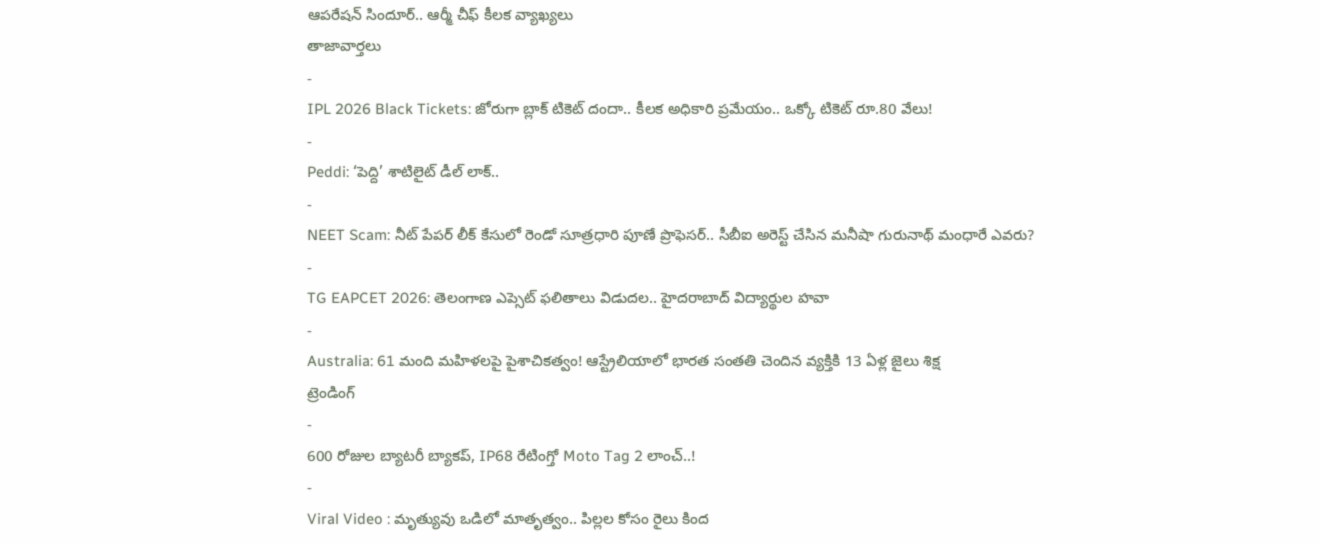ఆపరేషన్ సిందూర్.. ఆర్మీ చీఫ్ కీలక వ్యాఖ్యలు
తాజావార్తలు
-
IPL 2026 Black Tickets: జోరుగా బ్లాక్ టికెట్ దందా.. కీలక అధికారి ప్రమేయం.. ఒక్కో టికెట్ రూ.80 వేలు!
-
Peddi: ‘పెద్ది’ శాటిలైట్ డీల్ లాక్..
-
NEET Scam: నీట్ పేపర్ లీక్ కేసులో రెండో సూత్రధారి పూణే ప్రొఫెసర్.. సీబీఐ అరెస్ట్ చేసిన మనీషా గురునాథ్ మంధారే ఎవరు?
-
TG EAPCET 2026: తెలంగాణ ఎప్సెట్ ఫలితాలు విడుదల.. హైదరాబాద్ విద్యార్థుల హవా
-
Australia: 61 మంది మహిళలపై పైశాచికత్వం! ఆస్ట్రేలియాలో భారత సంతతి చెందిన వ్యక్తికి 13 ఏళ్ల జైలు శిక్ష
ట్రెండింగ్
-
600 రోజుల బ్యాటరీ బ్యాకప్, IP68 రేటింగ్తో Moto Tag 2 లాంచ్..!
-
Viral Video : మృత్యువు ఒడిలో మాతృత్వం.. పిల్లల కోసం రైలు కింద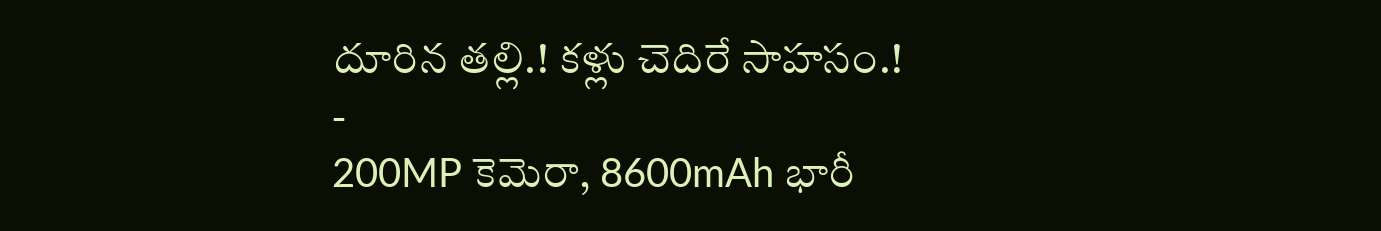దూరిన తల్లి.! కళ్లు చెదిరే సాహసం.!
-
200MP కెమెరా, 8600mAh భారీ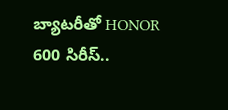బ్యాటరీతో HONOR 600 సిరీస్..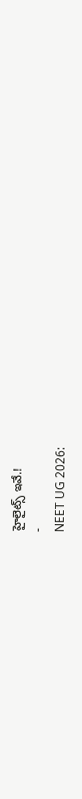హైలైట్స్ ఇవే.!
-
NEET UG 2026: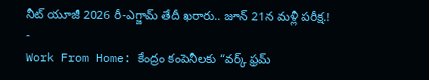నీట్ యూజీ 2026 రీ-ఎగ్జామ్ తేదీ ఖరారు.. జూన్ 21న మళ్లీ పరీక్ష.!
-
Work From Home: కేంద్రం కంపెనీలకు “వర్క్ ఫ్రమ్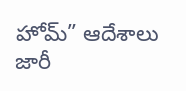హోమ్” ఆదేశాలు జారీ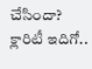చేసిందా? క్లారిటీ ఇదిగో..